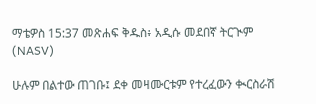ማቴዎስ 15:37 መጽሐፍ ቅዱስ፥ አዲሱ መደበኛ ትርጒም (NASV)

ሁሉም በልተው ጠገቡ፤ ደቀ መዛሙርቱም የተረፈውን ቊርስራሽ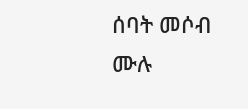ሰባት መሶብ ሙሉ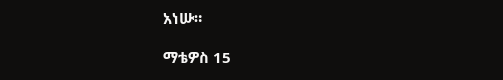አነሡ።

ማቴዎስ 15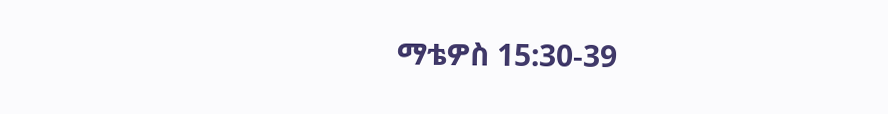ማቴዎስ 15:30-39